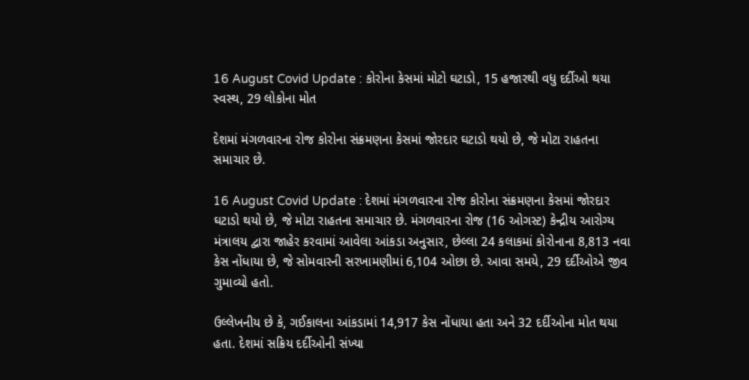16 August Covid Update : કોરોના કેસમાં મોટો ઘટાડો, 15 હજારથી વધુ દર્દીઓ થયા સ્વસ્થ, 29 લોકોના મોત

દેશમાં મંગળવારના રોજ કોરોના સંક્રમણના કેસમાં જોરદાર ઘટાડો થયો છે, જે મોટા રાહતના સમાચાર છે.

16 August Covid Update : દેશમાં મંગળવારના રોજ કોરોના સંક્રમણના કેસમાં જોરદાર ઘટાડો થયો છે, જે મોટા રાહતના સમાચાર છે. મંગળવારના રોજ (16 ઓગસ્ટ) કેન્દ્રીય આરોગ્ય મંત્રાલય દ્વારા જાહેર કરવામાં આવેલા આંકડા અનુસાર, છેલ્લા 24 કલાકમાં કોરોનાના 8,813 નવા કેસ નોંધાયા છે, જે સોમવારની સરખામણીમાં 6,104 ઓછા છે. આવા સમયે, 29 દર્દીઓએ જીવ ગુમાવ્યો હતો.

ઉલ્લેખનીય છે કે, ગઈકાલના આંકડામાં 14,917 કેસ નોંધાયા હતા અને 32 દર્દીઓના મોત થયા હતા. દેશમાં સક્રિય દર્દીઓની સંખ્યા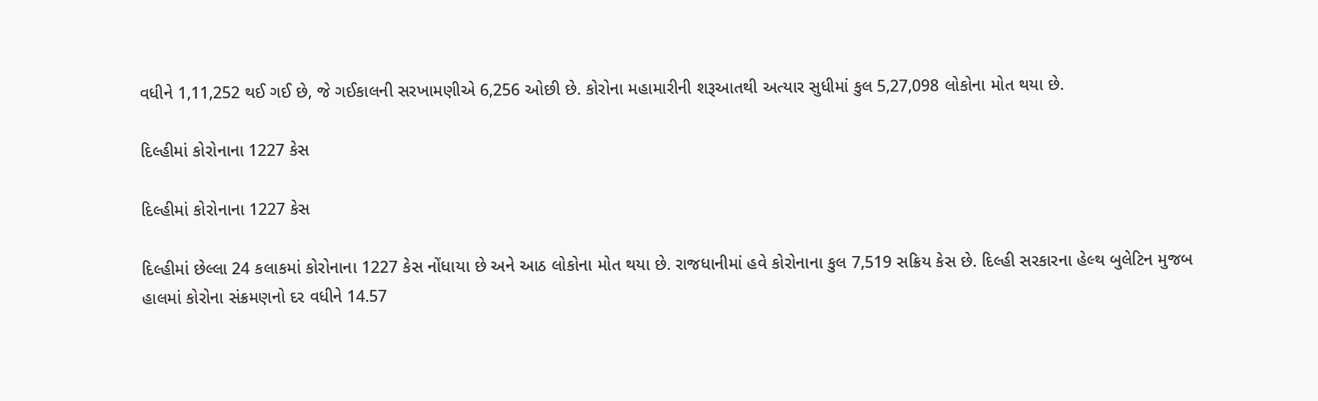વધીને 1,11,252 થઈ ગઈ છે, જે ગઈકાલની સરખામણીએ 6,256 ઓછી છે. કોરોના મહામારીની શરૂઆતથી અત્યાર સુધીમાં કુલ 5,27,098 લોકોના મોત થયા છે.

દિલ્હીમાં કોરોનાના 1227 કેસ

દિલ્હીમાં કોરોનાના 1227 કેસ

દિલ્હીમાં છેલ્લા 24 કલાકમાં કોરોનાના 1227 કેસ નોંધાયા છે અને આઠ લોકોના મોત થયા છે. રાજધાનીમાં હવે કોરોનાના કુલ 7,519 સક્રિય કેસ છે. દિલ્હી સરકારના હેલ્થ બુલેટિન મુજબ હાલમાં કોરોના સંક્રમણનો દર વધીને 14.57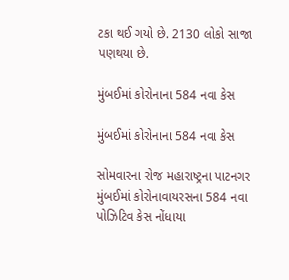ટકા થઈ ગયો છે. 2130 લોકો સાજા પણથયા છે.

મુંબઈમાં કોરોનાના 584 નવા કેસ

મુંબઈમાં કોરોનાના 584 નવા કેસ

સોમવારના રોજ મહારાષ્ટ્રના પાટનગર મુંબઈમાં કોરોનાવાયરસના 584 નવા પોઝિટિવ કેસ નોંધાયા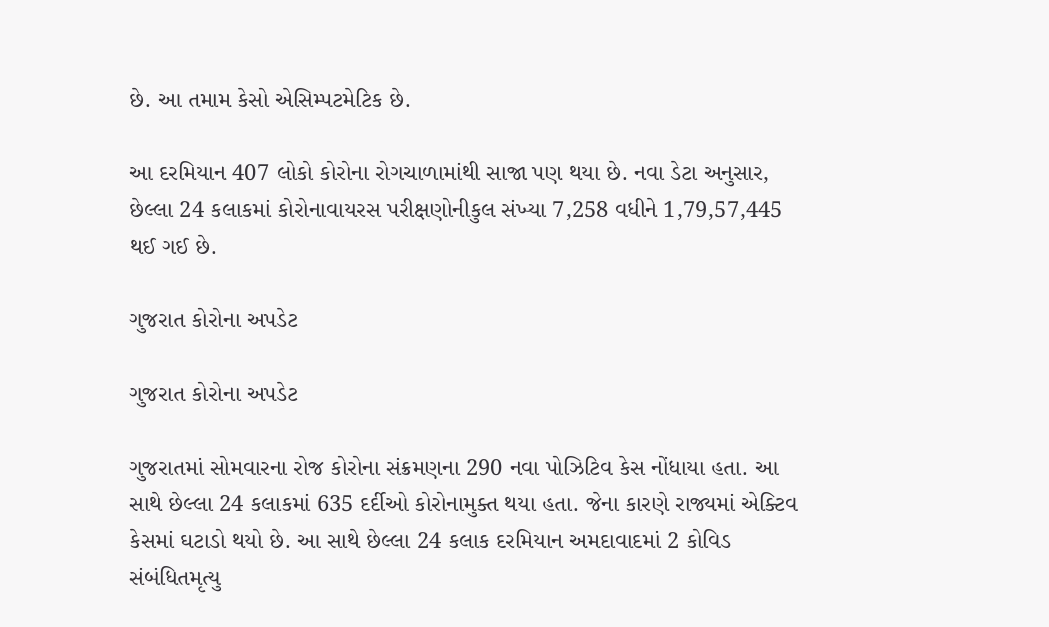છે. આ તમામ કેસો એસિમ્પટમેટિક છે.

આ દરમિયાન 407 લોકો કોરોના રોગચાળામાંથી સાજા પણ થયા છે. નવા ડેટા અનુસાર, છેલ્લા 24 કલાકમાં કોરોનાવાયરસ પરીક્ષણોનીકુલ સંખ્યા 7,258 વધીને 1,79,57,445 થઈ ગઈ છે.

ગુજરાત કોરોના અપડેટ

ગુજરાત કોરોના અપડેટ

ગુજરાતમાં સોમવારના રોજ કોરોના સંક્રમણના 290 નવા પોઝિટિવ કેસ નોંધાયા હતા. આ સાથે છેલ્લા 24 કલાકમાં 635 દર્દીઓ કોરોનામુક્ત થયા હતા. જેના કારણે રાજ્યમાં એક્ટિવ કેસમાં ઘટાડો થયો છે. આ સાથે છેલ્લા 24 કલાક દરમિયાન અમદાવાદમાં 2 કોવિડ સંબંધિતમૃત્યુ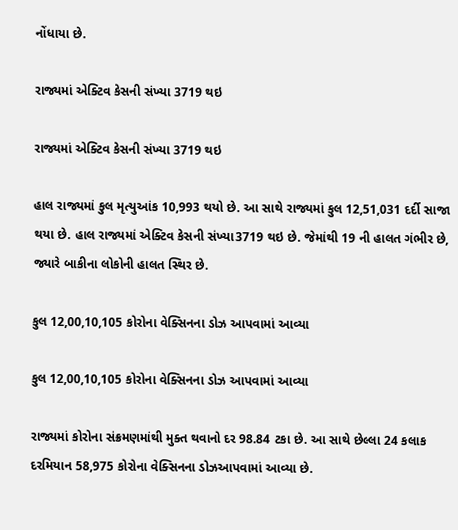નોંધાયા છે.

રાજ્યમાં એક્ટિવ કેસની સંખ્યા 3719 થઇ

રાજ્યમાં એક્ટિવ કેસની સંખ્યા 3719 થઇ

હાલ રાજ્યમાં કુલ મૃત્યુઆંક 10,993 થયો છે. આ સાથે રાજ્યમાં કુલ 12,51,031 દર્દી સાજા થયા છે. હાલ રાજ્યમાં એક્ટિવ કેસની સંખ્યા3719 થઇ છે. જેમાંથી 19 ની હાલત ગંભીર છે, જ્યારે બાકીના લોકોની હાલત સ્થિર છે.

કુલ 12,00,10,105 કોરોના વેક્સિનના ડોઝ આપવામાં આવ્યા

કુલ 12,00,10,105 કોરોના વેક્સિનના ડોઝ આપવામાં આવ્યા

રાજ્યમાં કોરોના સંક્રમણમાંથી મુક્ત થવાનો દર 98.84 ટકા છે. આ સાથે છેલ્લા 24 કલાક દરમિયાન 58,975 કોરોના વેક્સિનના ડોઝઆપવામાં આવ્યા છે.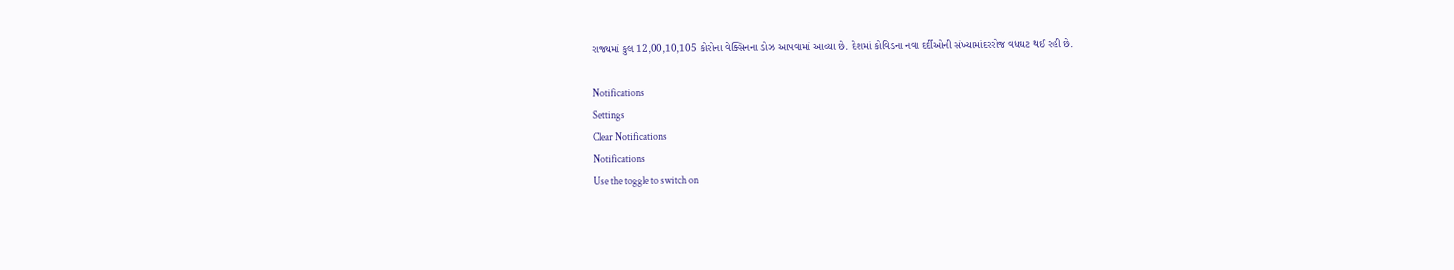રાજ્યમાં કુલ 12,00,10,105 કોરોના વેક્સિનના ડોઝ આપવામાં આવ્યા છે. દેશમાં કોવિડના નવા દર્દીઓની સંખ્યામાંદરરોજ વધઘટ થઈ રહી છે.

Notifications
Settings
Clear Notifications
Notifications
Use the toggle to switch on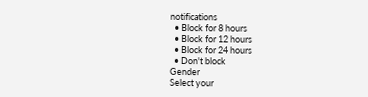notifications
  • Block for 8 hours
  • Block for 12 hours
  • Block for 24 hours
  • Don't block
Gender
Select your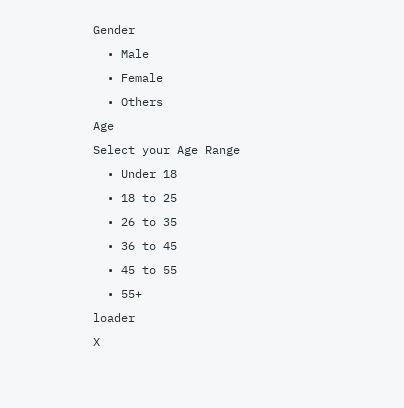Gender
  • Male
  • Female
  • Others
Age
Select your Age Range
  • Under 18
  • 18 to 25
  • 26 to 35
  • 36 to 45
  • 45 to 55
  • 55+
loader
X